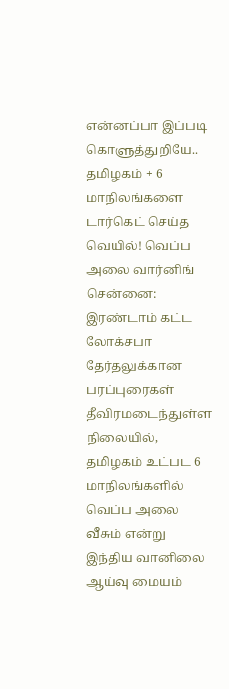என்னப்பா இப்படி கொளுத்துறியே.. தமிழகம் + 6 மாநிலங்களை டார்கெட் செய்த வெயில்! வெப்ப அலை வார்னிங்
சென்னை: இரண்டாம் கட்ட லோக்சபா தேர்தலுக்கான பரப்புரைகள் தீவிரமடைந்துள்ள நிலையில், தமிழகம் உட்பட 6 மாநிலங்களில் வெப்ப அலை வீசும் என்று இந்திய வானிலை ஆய்வு மையம்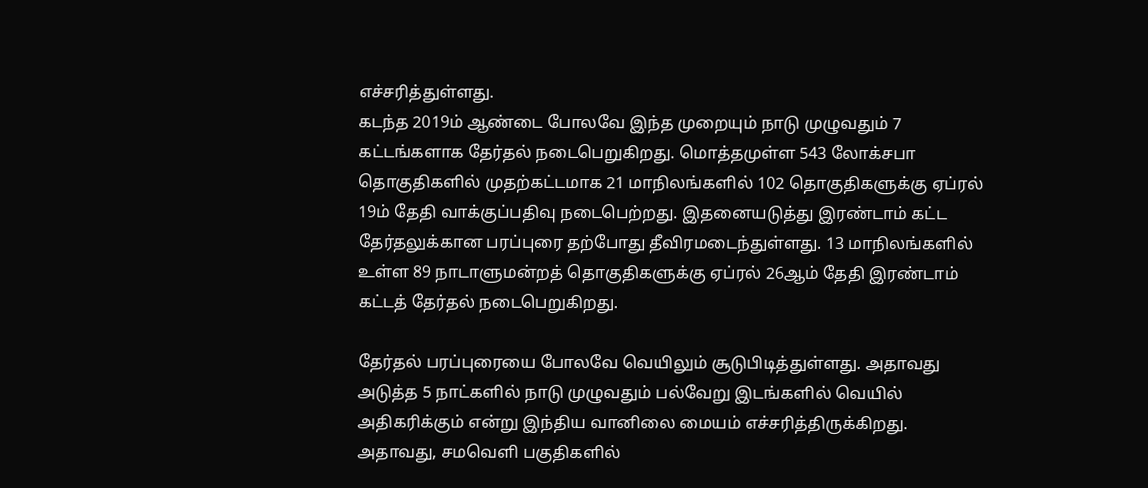எச்சரித்துள்ளது.
கடந்த 2019ம் ஆண்டை போலவே இந்த முறையும் நாடு முழுவதும் 7 கட்டங்களாக தேர்தல் நடைபெறுகிறது. மொத்தமுள்ள 543 லோக்சபா தொகுதிகளில் முதற்கட்டமாக 21 மாநிலங்களில் 102 தொகுதிகளுக்கு ஏப்ரல் 19ம் தேதி வாக்குப்பதிவு நடைபெற்றது. இதனையடுத்து இரண்டாம் கட்ட தேர்தலுக்கான பரப்புரை தற்போது தீவிரமடைந்துள்ளது. 13 மாநிலங்களில் உள்ள 89 நாடாளுமன்றத் தொகுதிகளுக்கு ஏப்ரல் 26ஆம் தேதி இரண்டாம் கட்டத் தேர்தல் நடைபெறுகிறது.

தேர்தல் பரப்புரையை போலவே வெயிலும் சூடுபிடித்துள்ளது. அதாவது அடுத்த 5 நாட்களில் நாடு முழுவதும் பல்வேறு இடங்களில் வெயில் அதிகரிக்கும் என்று இந்திய வானிலை மையம் எச்சரித்திருக்கிறது.
அதாவது, சமவெளி பகுதிகளில்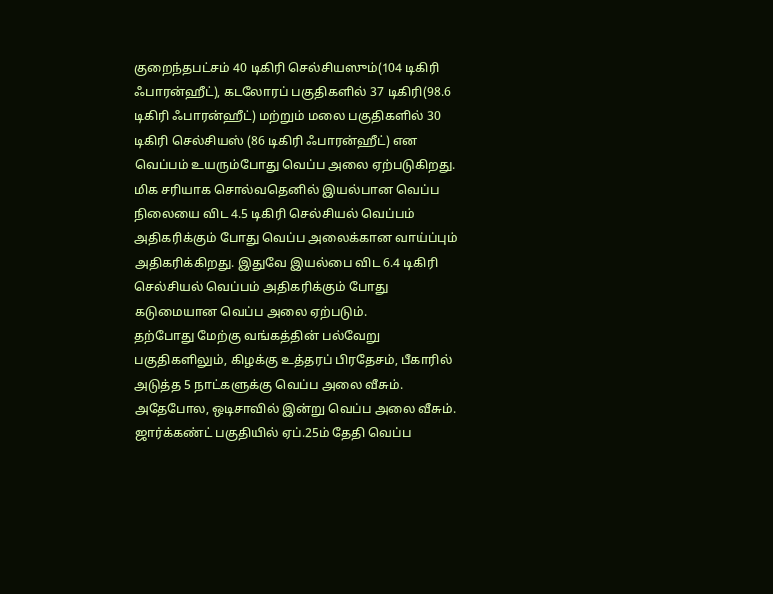குறைந்தபட்சம் 40 டிகிரி செல்சியஸும்(104 டிகிரி ஃபாரன்ஹீட்), கடலோரப் பகுதிகளில் 37 டிகிரி(98.6 டிகிரி ஃபாரன்ஹீட்) மற்றும் மலை பகுதிகளில் 30 டிகிரி செல்சியஸ் (86 டிகிரி ஃபாரன்ஹீட்) என வெப்பம் உயரும்போது வெப்ப அலை ஏற்படுகிறது. மிக சரியாக சொல்வதெனில் இயல்பான வெப்ப நிலையை விட 4.5 டிகிரி செல்சியல் வெப்பம் அதிகரிக்கும் போது வெப்ப அலைக்கான வாய்ப்பும் அதிகரிக்கிறது. இதுவே இயல்பை விட 6.4 டிகிரி செல்சியல் வெப்பம் அதிகரிக்கும் போது கடுமையான வெப்ப அலை ஏற்படும்.
தற்போது மேற்கு வங்கத்தின் பல்வேறு பகுதிகளிலும், கிழக்கு உத்தரப் பிரதேசம், பீகாரில் அடுத்த 5 நாட்களுக்கு வெப்ப அலை வீசும். அதேபோல, ஒடிசாவில் இன்று வெப்ப அலை வீசும். ஜார்க்கண்ட் பகுதியில் ஏப்.25ம் தேதி வெப்ப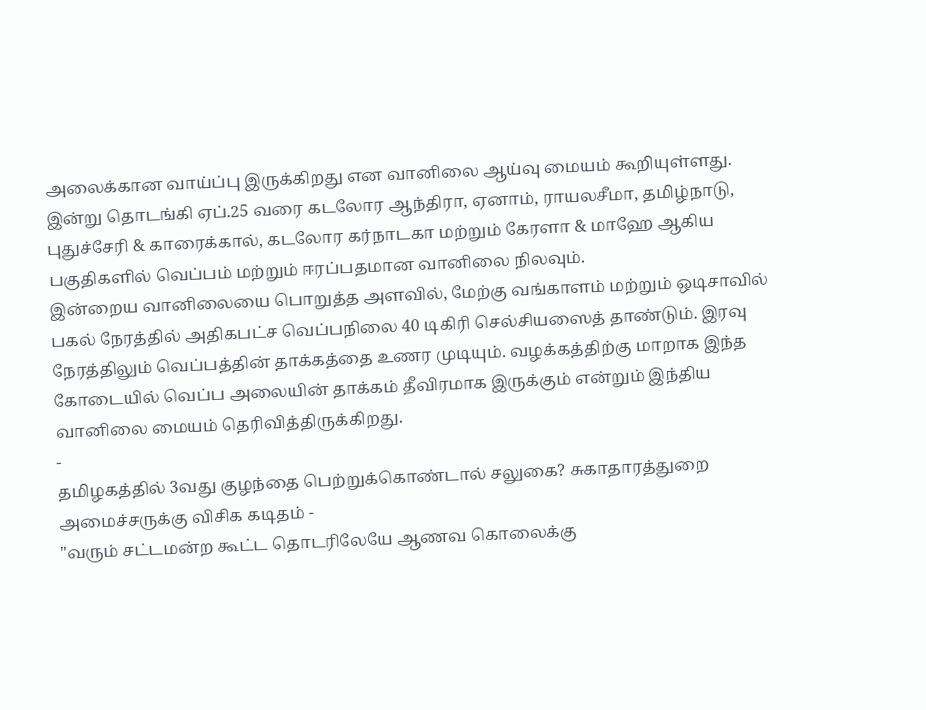அலைக்கான வாய்ப்பு இருக்கிறது என வானிலை ஆய்வு மையம் கூறியுள்ளது.
இன்று தொடங்கி ஏப்.25 வரை கடலோர ஆந்திரா, ஏனாம், ராயலசீமா, தமிழ்நாடு, புதுச்சேரி & காரைக்கால், கடலோர கர்நாடகா மற்றும் கேரளா & மாஹே ஆகிய பகுதிகளில் வெப்பம் மற்றும் ஈரப்பதமான வானிலை நிலவும்.
இன்றைய வானிலையை பொறுத்த அளவில், மேற்கு வங்காளம் மற்றும் ஒடிசாவில் பகல் நேரத்தில் அதிகபட்ச வெப்பநிலை 40 டிகிரி செல்சியஸைத் தாண்டும். இரவு நேரத்திலும் வெப்பத்தின் தாக்கத்தை உணர முடியும். வழக்கத்திற்கு மாறாக இந்த கோடையில் வெப்ப அலையின் தாக்கம் தீவிரமாக இருக்கும் என்றும் இந்திய வானிலை மையம் தெரிவித்திருக்கிறது.
-
தமிழகத்தில் 3வது குழந்தை பெற்றுக்கொண்டால் சலுகை? சுகாதாரத்துறை அமைச்சருக்கு விசிக கடிதம் -
"வரும் சட்டமன்ற கூட்ட தொடரிலேயே ஆணவ கொலைக்கு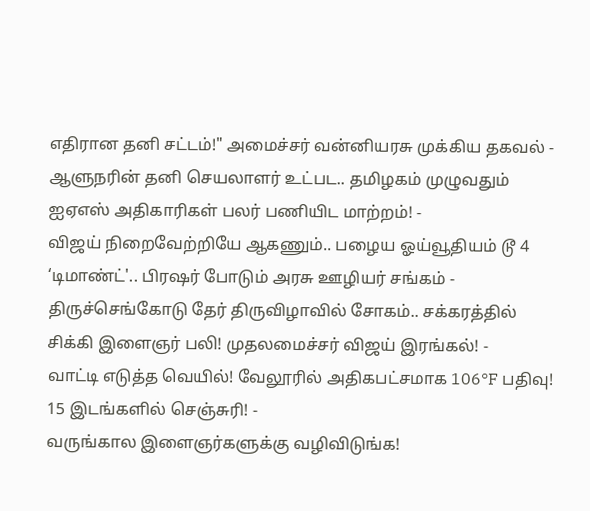எதிரான தனி சட்டம்!" அமைச்சர் வன்னியரசு முக்கிய தகவல் -
ஆளுநரின் தனி செயலாளர் உட்பட.. தமிழகம் முழுவதும் ஐஏஎஸ் அதிகாரிகள் பலர் பணியிட மாற்றம்! -
விஜய் நிறைவேற்றியே ஆகணும்.. பழைய ஓய்வூதியம் டூ 4 ‘டிமாண்ட்'.. பிரஷர் போடும் அரசு ஊழியர் சங்கம் -
திருச்செங்கோடு தேர் திருவிழாவில் சோகம்.. சக்கரத்தில் சிக்கி இளைஞர் பலி! முதலமைச்சர் விஜய் இரங்கல்! -
வாட்டி எடுத்த வெயில்! வேலூரில் அதிகபட்சமாக 106°F பதிவு! 15 இடங்களில் செஞ்சுரி! -
வருங்கால இளைஞர்களுக்கு வழிவிடுங்க!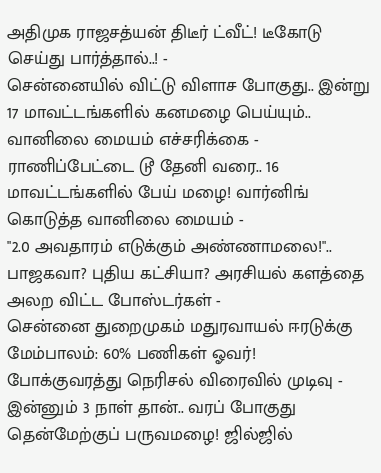அதிமுக ராஜசத்யன் திடீர் ட்வீட்! டீகோடு செய்து பார்த்தால்..! -
சென்னையில் விட்டு விளாச போகுது.. இன்று 17 மாவட்டங்களில் கனமழை பெய்யும்.. வானிலை மையம் எச்சரிக்கை -
ராணிப்பேட்டை டூ தேனி வரை.. 16 மாவட்டங்களில் பேய் மழை! வார்னிங் கொடுத்த வானிலை மையம் -
"2.0 அவதாரம் எடுக்கும் அண்ணாமலை!".. பாஜகவா? புதிய கட்சியா? அரசியல் களத்தை அலற விட்ட போஸ்டர்கள் -
சென்னை துறைமுகம் மதுரவாயல் ஈரடுக்கு மேம்பாலம்: 60% பணிகள் ஓவர்! போக்குவரத்து நெரிசல் விரைவில் முடிவு -
இன்னும் 3 நாள் தான்.. வரப் போகுது தென்மேற்குப் பருவமழை! ஜில்ஜில்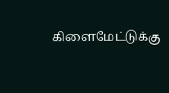கிளைமேட்டுக்கு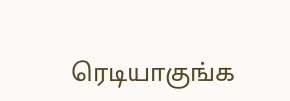ரெடியாகுங்க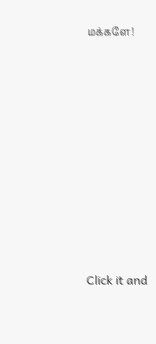மக்களே!












Click it and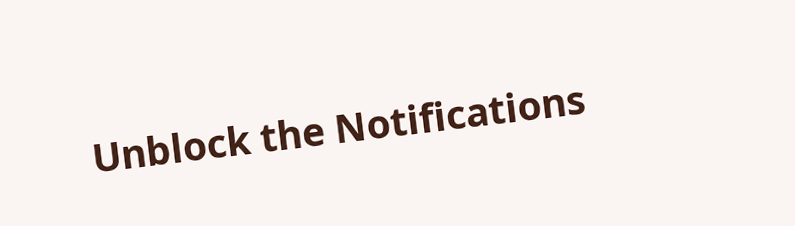Unblock the Notifications